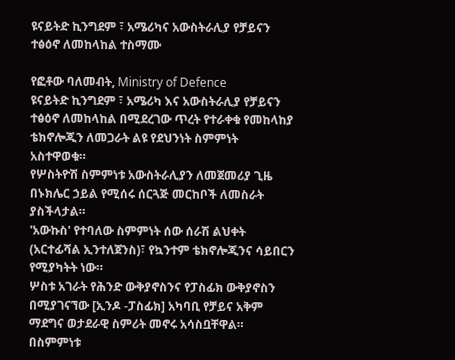ዩናይትድ ኪንግደም ፣ አሜሪካና አውስትራሊያ የቻይናን ተፅዕኖ ለመከላከል ተስማሙ

የፎቶው ባለመብት, Ministry of Defence
ዩናይትድ ኪንግደም ፣ አሜሪካ እና አውስትራሊያ የቻይናን ተፅዕኖ ለመከላከል በሚደረገው ጥረት የተራቀቁ የመከላከያ ቴክኖሎጂን ለመጋራት ልዩ የደህንነት ስምምነት አስተዋወቁ።
የሦስትዮሽ ስምምነቱ አውስትራሊያን ለመጀመሪያ ጊዜ በኑክሌር ኃይል የሚሰሩ ሰርጓጅ መርከቦች ለመስራት ያስችላታል።
'አውኩስ' የተባለው ስምምነት ሰው ሰራሽ ልህቀት (አርተፊሻል ኢንተለጀንስ)፣ የኳንተም ቴክኖሎጂንና ሳይበርን የሚያካትት ነው።
ሦስቱ አገራት የሕንድ ውቅያኖስንና የፓስፊክ ውቅያኖስን በሚያገናኘው [ኢንዶ -ፓስፊክ] አካባቢ የቻይና አቅም ማደግና ወታደራዊ ስምሪት መኖሩ አሳስቧቸዋል።
በስምምነቱ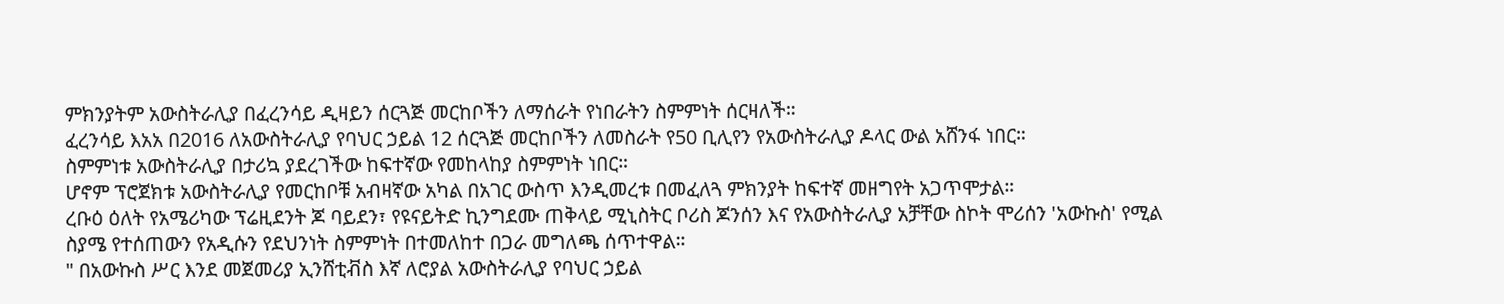ምክንያትም አውስትራሊያ በፈረንሳይ ዲዛይን ሰርጓጅ መርከቦችን ለማሰራት የነበራትን ስምምነት ሰርዛለች።
ፈረንሳይ እአአ በ2016 ለአውስትራሊያ የባህር ኃይል 12 ሰርጓጅ መርከቦችን ለመስራት የ50 ቢሊየን የአውስትራሊያ ዶላር ውል አሸንፋ ነበር።
ስምምነቱ አውስትራሊያ በታሪኳ ያደረገችው ከፍተኛው የመከላከያ ስምምነት ነበር።
ሆኖም ፕሮጀክቱ አውስትራሊያ የመርከቦቹ አብዛኛው አካል በአገር ውስጥ እንዲመረቱ በመፈለጓ ምክንያት ከፍተኛ መዘግየት አጋጥሞታል።
ረቡዕ ዕለት የአሜሪካው ፕሬዚደንት ጆ ባይደን፣ የዩናይትድ ኪንግደሙ ጠቅላይ ሚኒስትር ቦሪስ ጆንሰን እና የአውስትራሊያ አቻቸው ስኮት ሞሪሰን 'አውኩስ' የሚል ስያሜ የተሰጠውን የአዲሱን የደህንነት ስምምነት በተመለከተ በጋራ መግለጫ ሰጥተዋል።
" በአውኩስ ሥር እንደ መጀመሪያ ኢንሸቲቭስ እኛ ለሮያል አውስትራሊያ የባህር ኃይል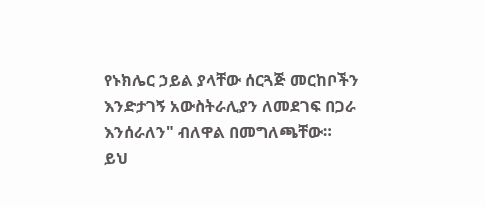የኑክሌር ኃይል ያላቸው ሰርጓጅ መርከቦችን እንድታገኝ አውስትራሊያን ለመደገፍ በጋራ እንሰራለን" ብለዋል በመግለጫቸው።
ይህ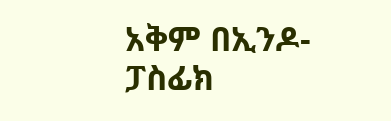አቅም በኢንዶ-ፓስፊክ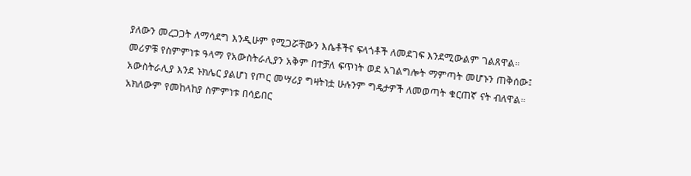ያለውን መረጋጋት ለማሳደግ እንዲሁም የሚጋሯቸውን እሴቶችና ፍላጎቶች ለመደገፍ እንደሚውልም ገልጸዋል።
መሪዎቹ የስምምነቱ ዓላማ የአውስትራሊያን አቅም በተቻለ ፍጥነት ወደ አገልግሎት ማምጣት መሆኑን ጠቅሰው፤ አውስትራሊያ እንደ ኑክሌር ያልሆነ የጦር መሣሪያ ግዛትነቷ ሁሉንም ግዴታዎች ለመወጣት ቁርጠኛ ናት ብለዋል።
አክለውም የመከላከያ ስምምነቱ በሳይበር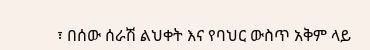፣ በሰው ሰራሽ ልህቀት እና የባህር ውስጥ አቅም ላይ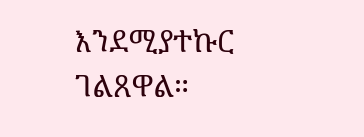እንደሚያተኩር ገልጸዋል።